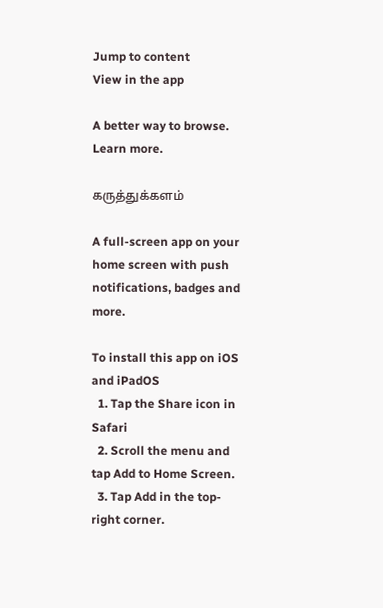Jump to content
View in the app

A better way to browse. Learn more.

கருத்துக்களம்

A full-screen app on your home screen with push notifications, badges and more.

To install this app on iOS and iPadOS
  1. Tap the Share icon in Safari
  2. Scroll the menu and tap Add to Home Screen.
  3. Tap Add in the top-right corner.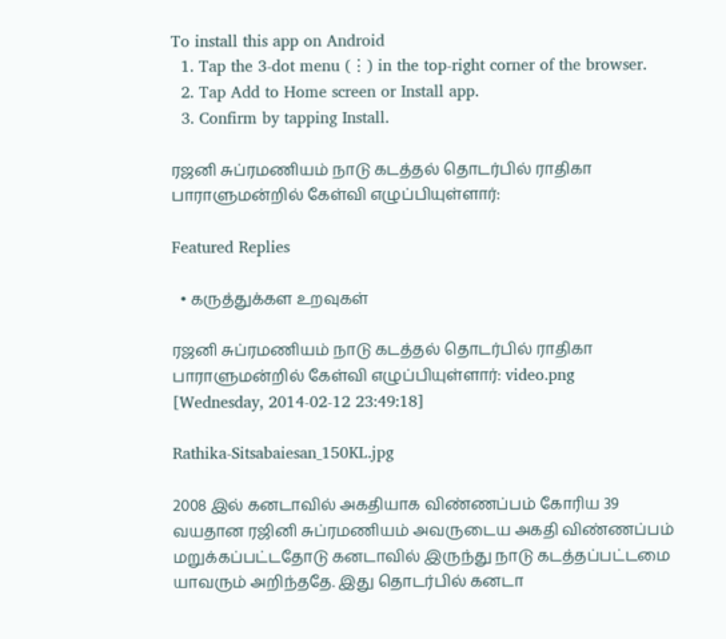To install this app on Android
  1. Tap the 3-dot menu (⋮) in the top-right corner of the browser.
  2. Tap Add to Home screen or Install app.
  3. Confirm by tapping Install.

ரஜனி சுப்ரமணியம் நாடு கடத்தல் தொடர்பில் ராதிகா பாராளுமன்றில் கேள்வி எழுப்பியுள்ளார்:

Featured Replies

  • கருத்துக்கள உறவுகள்

ரஜனி சுப்ரமணியம் நாடு கடத்தல் தொடர்பில் ராதிகா பாராளுமன்றில் கேள்வி எழுப்பியுள்ளார்: video.png
[Wednesday, 2014-02-12 23:49:18]

Rathika-Sitsabaiesan_150KL.jpg

2008 இல் கனடாவில் அகதியாக விண்ணப்பம் கோரிய 39 வயதான ரஜினி சுப்ரமணியம் அவருடைய அகதி விண்ணப்பம் மறுக்கப்பட்டதோடு கனடாவில் இருந்து நாடு கடத்தப்பட்டமை யாவரும் அறிந்ததே. இது தொடர்பில் கனடா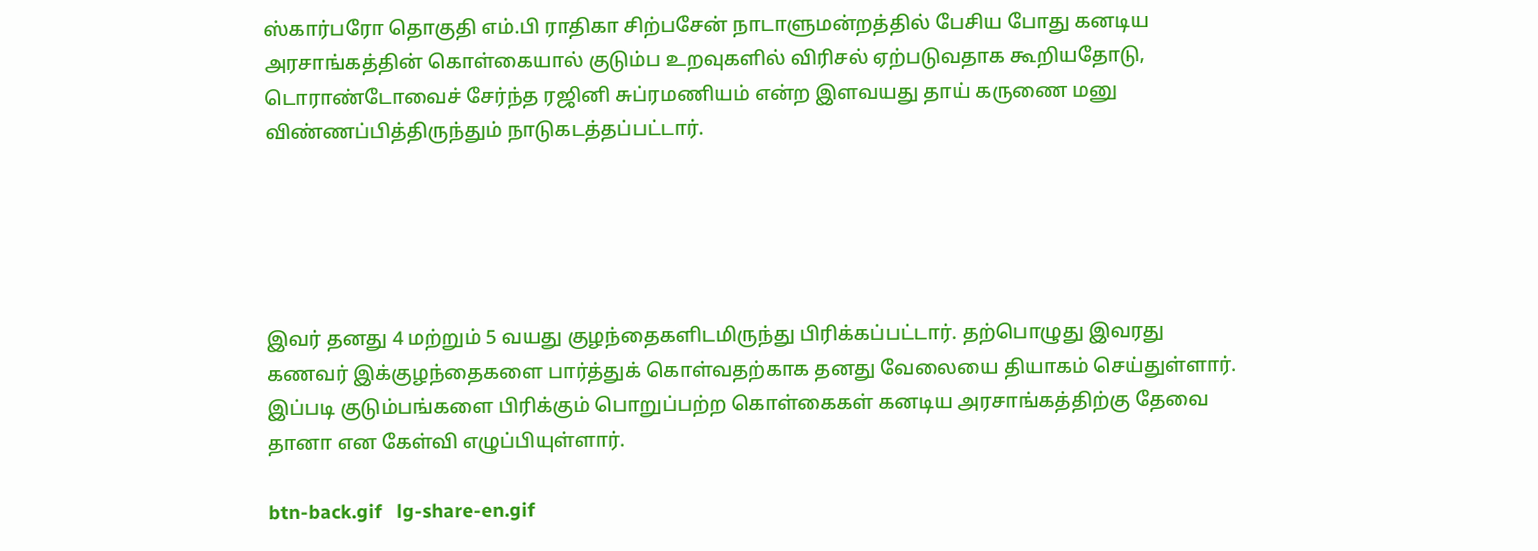ஸ்கார்பரோ தொகுதி எம்.பி ராதிகா சிற்பசேன் நாடாளுமன்றத்தில் பேசிய போது கனடிய அரசாங்கத்தின் கொள்கையால் குடும்ப உறவுகளில் விரிசல் ஏற்படுவதாக கூறியதோடு, டொராண்டோவைச் சேர்ந்த ரஜினி சுப்ரமணியம் என்ற இளவயது தாய் கருணை மனு விண்ணப்பித்திருந்தும் நாடுகடத்தப்பட்டார்.





இவர் தனது 4 மற்றும் 5 வயது குழந்தைகளிடமிருந்து பிரிக்கப்பட்டார். தற்பொழுது இவரது கணவர் இக்குழந்தைகளை பார்த்துக் கொள்வதற்காக தனது வேலையை தியாகம் செய்துள்ளார். இப்படி குடும்பங்களை பிரிக்கும் பொறுப்பற்ற கொள்கைகள் கனடிய அரசாங்கத்திற்கு தேவை தானா என கேள்வி எழுப்பியுள்ளார்.

btn-back.gif   lg-share-en.gif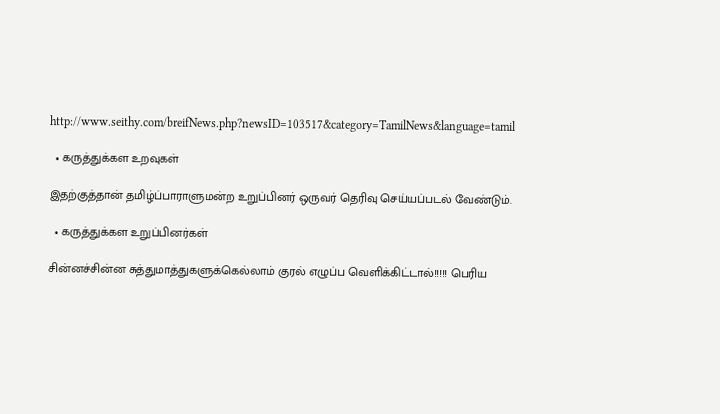http://www.seithy.com/breifNews.php?newsID=103517&category=TamilNews&language=tamil

  • கருத்துக்கள உறவுகள்

இதற்குத்தான் தமிழ்ப்பாராளுமன்ற உறுப்பினர் ஒருவர் தெரிவு செய்யப்படல் வேண்டும்.

  • கருத்துக்கள உறுப்பினர்கள்

சின்னச்சின்ன சுத்துமாத்துகளுக்கெல்லாம் குரல் எழுப்ப வெளிக்கிட்டால்!!!!! பெரிய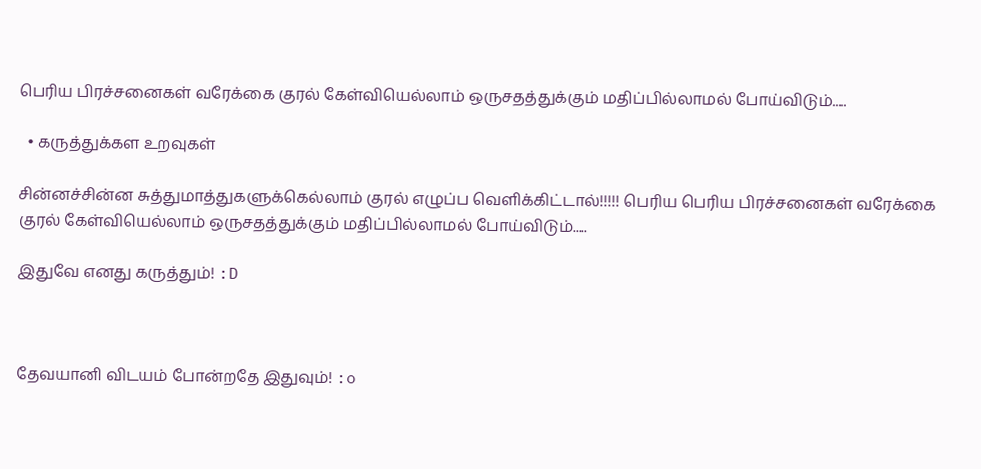பெரிய பிரச்சனைகள் வரேக்கை குரல் கேள்வியெல்லாம் ஒருசதத்துக்கும் மதிப்பில்லாமல் போய்விடும்.....

  • கருத்துக்கள உறவுகள்

சின்னச்சின்ன சுத்துமாத்துகளுக்கெல்லாம் குரல் எழுப்ப வெளிக்கிட்டால்!!!!! பெரிய பெரிய பிரச்சனைகள் வரேக்கை குரல் கேள்வியெல்லாம் ஒருசதத்துக்கும் மதிப்பில்லாமல் போய்விடும்.....

இதுவே எனது கருத்தும்! :D



தேவயானி விடயம் போன்றதே இதுவும்! :o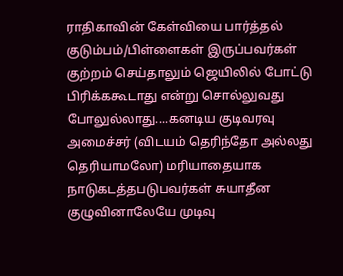ராதிகாவின் கேள்வியை பார்த்தல் குடும்பம்/பிள்ளைகள் இருப்பவர்கள் குற்றம் செய்தாலும் ஜெயிலில் போட்டு பிரிக்ககூடாது என்று சொல்லுவது போலுல்லாது....கனடிய குடிவரவு அமைச்சர் (விடயம் தெரிந்தோ அல்லது தெரியாமலோ) மரியாதையாக நாடுகடத்தபடுபவர்கள் சுயாதீன குழுவினாலேயே முடிவு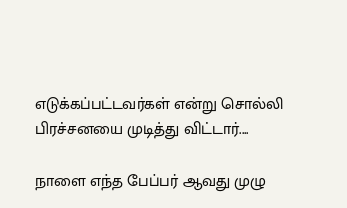எடுக்கப்பட்டவர்கள் என்று சொல்லி பிரச்சனயை முடித்து விட்டார்....

நாளை எந்த பேப்பர் ஆவது முழு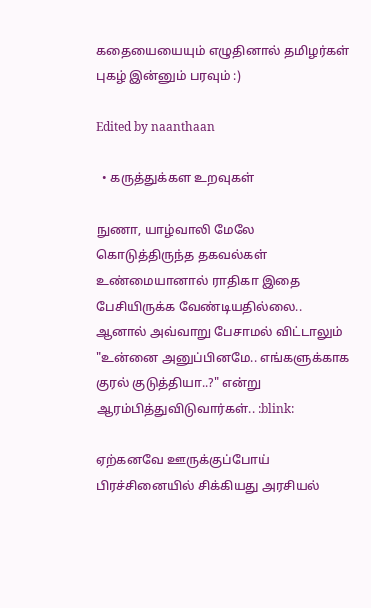கதையையையும் எழுதினால் தமிழர்கள் புகழ் இன்னும் பரவும் :)

Edited by naanthaan

  • கருத்துக்கள உறவுகள்

நுணா, யாழ்வாலி மேலே கொடுத்திருந்த தகவல்கள் உண்மையானால் ராதிகா இதை பேசியிருக்க வேண்டியதில்லை.. ஆனால் அவ்வாறு பேசாமல் விட்டாலும் "உன்னை அனுப்பினமே.. எங்களுக்காக குரல் குடுத்தியா..?" என்று ஆரம்பித்துவிடுவார்கள்.. :blink:

ஏற்கனவே ஊருக்குப்போய் பிரச்சினையில் சிக்கியது அரசியல்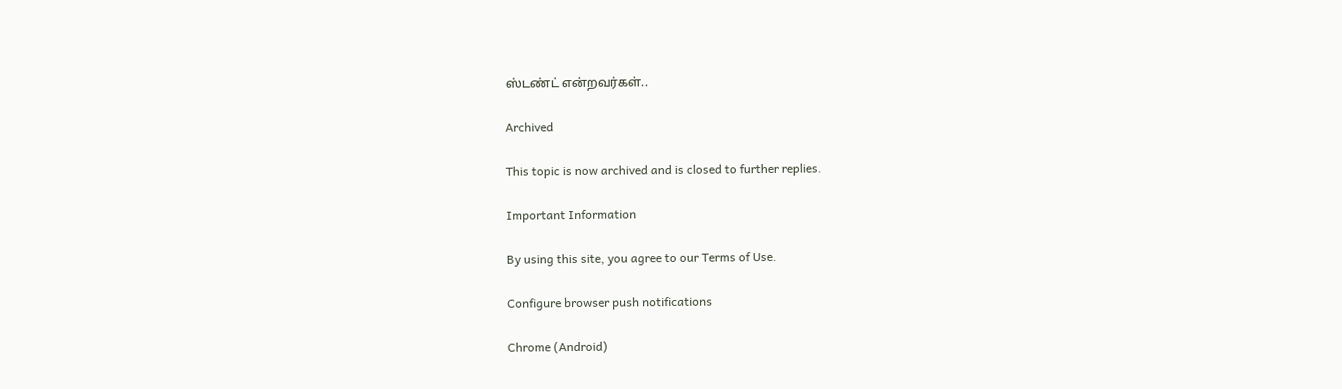ஸ்டண்ட் என்றவர்கள்..

Archived

This topic is now archived and is closed to further replies.

Important Information

By using this site, you agree to our Terms of Use.

Configure browser push notifications

Chrome (Android)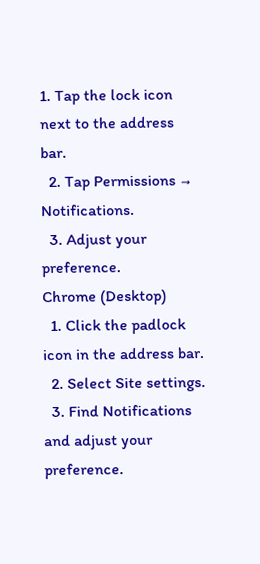1. Tap the lock icon next to the address bar.
  2. Tap Permissions → Notifications.
  3. Adjust your preference.
Chrome (Desktop)
  1. Click the padlock icon in the address bar.
  2. Select Site settings.
  3. Find Notifications and adjust your preference.